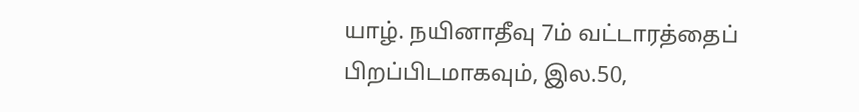யாழ். நயினாதீவு 7ம் வட்டாரத்தைப் பிறப்பிடமாகவும், இல.50,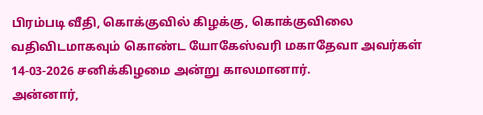பிரம்படி வீதி, கொக்குவில் கிழக்கு, கொக்குவிலை வதிவிடமாகவும் கொண்ட யோகேஸ்வரி மகாதேவா அவர்கள் 14-03-2026 சனிக்கிழமை அன்று காலமானார்.
அன்னார்,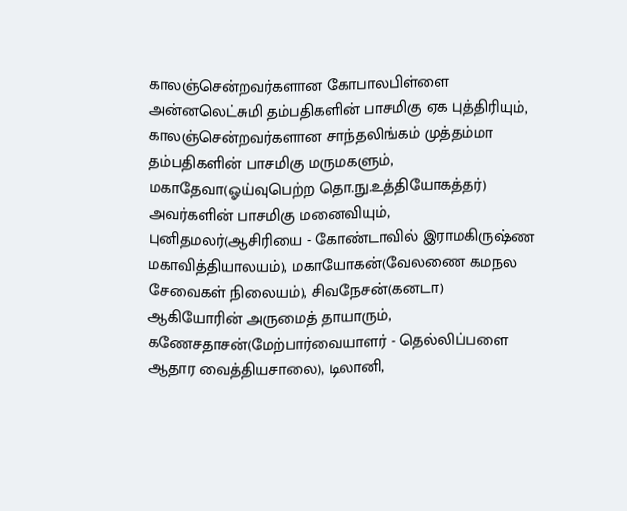காலஞ்சென்றவர்களான கோபாலபிள்ளை அன்னலெட்சுமி தம்பதிகளின் பாசமிகு ஏக புத்திரியும், காலஞ்சென்றவர்களான சாந்தலிங்கம் முத்தம்மா தம்பதிகளின் பாசமிகு மருமகளும்,
மகாதேவா(ஓய்வுபெற்ற தொ.நு.உத்தியோகத்தர்) அவர்களின் பாசமிகு மனைவியும்,
புனிதமலர்(ஆசிரியை - கோண்டாவில் இராமகிருஷ்ண மகாவித்தியாலயம்), மகாயோகன்(வேலணை கமநல சேவைகள் நிலையம்), சிவநேசன்(கனடா) ஆகியோரின் அருமைத் தாயாரும்,
கணேசதாசன்(மேற்பார்வையாளர் - தெல்லிப்பளை ஆதார வைத்தியசாலை), டிலானி,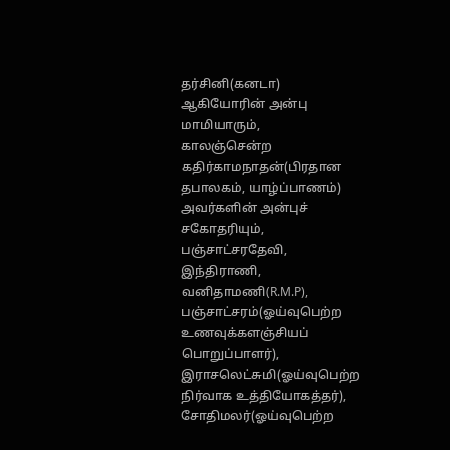தர்சினி(கனடா) ஆகியோரின் அன்பு மாமியாரும்,
காலஞ்சென்ற கதிர்காமநாதன்(பிரதான தபாலகம், யாழ்ப்பாணம்) அவர்களின் அன்புச் சகோதரியும்,
பஞ்சாட்சரதேவி, இந்திராணி, வனிதாமணி(R.M.P), பஞ்சாட்சரம்(ஓய்வுபெற்ற உணவுக்களஞ்சியப் பொறுப்பாளர்), இராசலெட்சுமி(ஓய்வுபெற்ற நிர்வாக உத்தியோகத்தர்), சோதிமலர்(ஓய்வுபெற்ற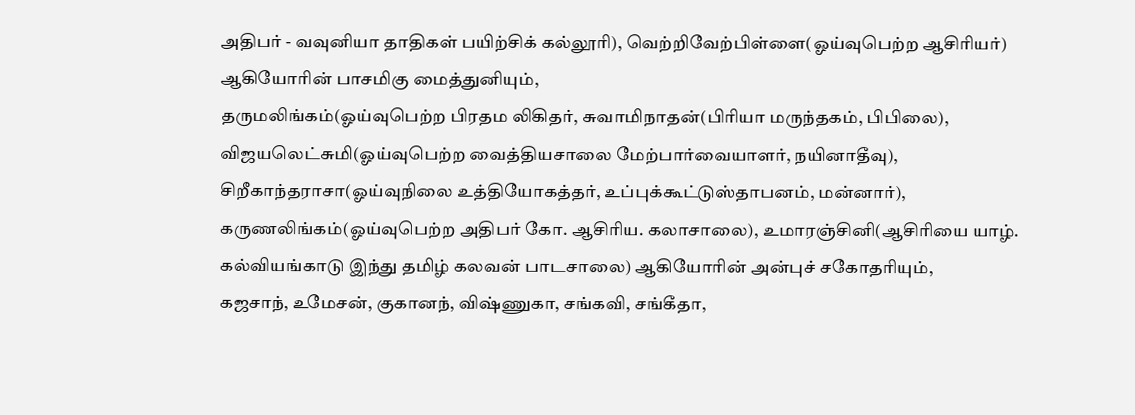அதிபர் - வவுனியா தாதிகள் பயிற்சிக் கல்லூரி), வெற்றிவேற்பிள்ளை(ஓய்வுபெற்ற ஆசிரியர்) ஆகியோரின் பாசமிகு மைத்துனியும்,
தருமலிங்கம்(ஓய்வுபெற்ற பிரதம லிகிதர், சுவாமிநாதன்(பிரியா மருந்தகம், பிபிலை), விஜயலெட்சுமி(ஓய்வுபெற்ற வைத்தியசாலை மேற்பார்வையாளர், நயினாதீவு), சிறீகாந்தராசா(ஓய்வுநிலை உத்தியோகத்தர், உப்புக்கூட்டுஸ்தாபனம், மன்னார்), கருணலிங்கம்(ஓய்வுபெற்ற அதிபர் கோ. ஆசிரிய. கலாசாலை), உமாரஞ்சினி(ஆசிரியை யாழ். கல்வியங்காடு இந்து தமிழ் கலவன் பாடசாலை) ஆகியோரின் அன்புச் சகோதரியும்,
கஜசாந், உமேசன், குகானந், விஷ்ணுகா, சங்கவி, சங்கீதா,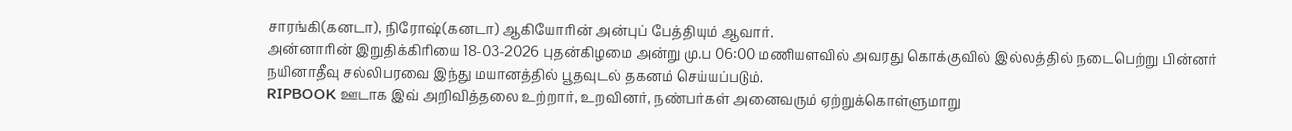சாரங்கி(கனடா), நிரோஷ்(கனடா) ஆகியோரின் அன்புப் பேத்தியும் ஆவார்.
அன்னாரின் இறுதிக்கிரியை 18-03-2026 புதன்கிழமை அன்று மு.ப 06:00 மணியளவில் அவரது கொக்குவில் இல்லத்தில் நடைபெற்று பின்னர் நயினாதீவு சல்லிபரவை இந்து மயானத்தில் பூதவுடல் தகனம் செய்யப்படும்.
RIPBOOK ஊடாக இவ் அறிவித்தலை உற்றார், உறவினர், நண்பர்கள் அனைவரும் ஏற்றுக்கொள்ளுமாறு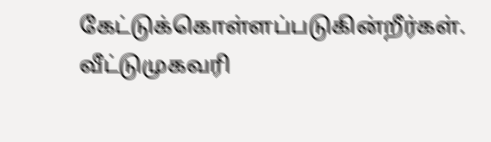கேட்டுக்கொள்ளப்படுகின்றீர்கள்.
வீட்டுமுகவரி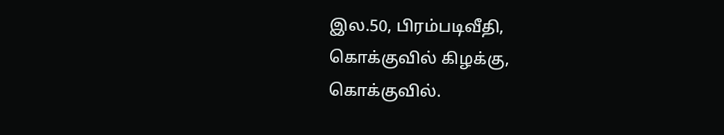இல.50, பிரம்படிவீதி,
கொக்குவில் கிழக்கு,
கொக்குவில்.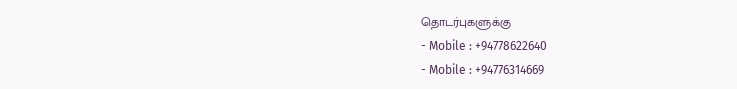தொடர்புகளுக்கு
- Mobile : +94778622640
- Mobile : +94776314669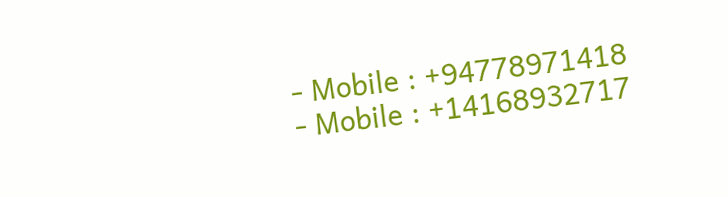- Mobile : +94778971418
- Mobile : +14168932717